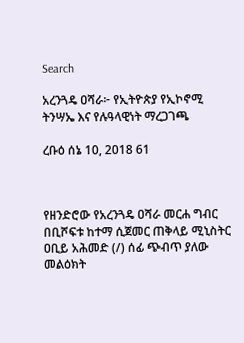Search

አረንጓዴ ዐሻራ፦ የኢትዮጵያ የኢኮኖሚ ትንሣኤ እና የሉዓላዊነት ማረጋገጫ

ረቡዕ ሰኔ 10, 2018 61



የዘንድሮው የአረንጓዴ ዐሻራ መርሐ ግብር በቢሾፍቱ ከተማ ሲጀመር ጠቅላይ ሚኒስትር ዐቢይ አሕመድ (/) ሰፊ ጭብጥ ያለው መልዕክት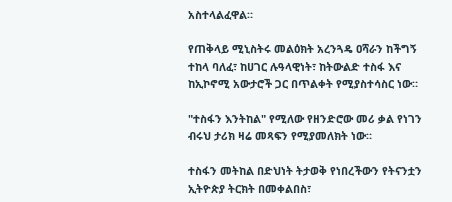አስተላልፈዋል።

የጠቅላይ ሚኒስትሩ መልዕክት አረንጓዴ ዐሻራን ከችግኝ ተከላ ባለፈ፣ ከሀገር ሉዓላዊነት፣ ከትውልድ ተስፋ እና ከኢኮኖሚ አውታሮች ጋር በጥልቀት የሚያስተሳስር ነው።

"ተስፋን እንትከል" የሚለው የዘንድሮው መሪ ቃል የነገን ብሩህ ታሪክ ዛሬ መጻፍን የሚያመለክት ነው።

ተስፋን መትከል በድህነት ትታወቅ የነበረችውን የትናንቷን ኢትዮጵያ ትርክት በመቀልበስ፣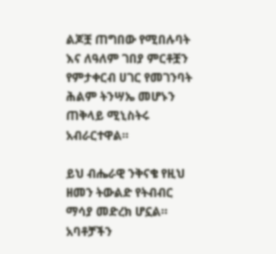ልጆቿ ጠግበው የሚበሉባት እና ለዓለም ገበያ ምርቶቿን የምታቀርብ ሀገር የመገንባት ሕልም ትንሣኤ መሆኑን ጠቅላይ ሚኒስትሩ አብራርተዋል።

ይህ ብሔራዊ ንቅናቄ የዚህ ዘመን ትውልድ የትብብር ማሳያ መድረክ ሆኗል። አባቶቻችን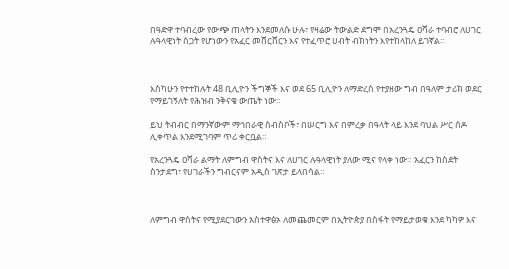በዓድዋ ተባብረው የውጭ ጠላትን እንደመለሱ ሁሉ፣ የዛሬው ትውልድ ደግሞ በአረንጓዴ ዐሻራ ተባብሮ ለሀገር ሉዓላዊነት ስጋት የሆነውን የአፈር መሸርሸርን እና የተፈጥሮ ሀብት ብክነትን እየተከላከለ ይገኛል።



እስካሁን የተተከሉት 48 ቢሊዮን ችግኞች እና ወደ 65 ቢሊዮን ለማድረስ የተያዘው ግብ በዓለም ታሪክ ወደር የማይገኝለት የሕዝብ ንቅናቄ ውጤት ነው።

ይህ ትብብር በማንኛውም ማኅበራዊ ስብስቦች፣ በሠርግ እና በምረቃ በዓላት ላይ እንደ ባህል ሥር ሰዶ ሊቀጥል እንደሚገባም ጥሪ ቀርቧል።

የአረንጓዴ ዐሻራ ልማት ለምግብ ዋስትና እና ለሀገር ሉዓላዊነት ያለው ሚና የላቀ ነው። አፈርን ከስደት ስንታደግ፣ የሀገራችን ግብርናም አዲስ ገጽታ ይላበሳል።



ለምግብ ዋስትና የሚያደርገውን አስተዋፅኦ ለመጨመርም በኢትዮጵያ በስፋት የማይታወቁ እንደ ካካዎ እና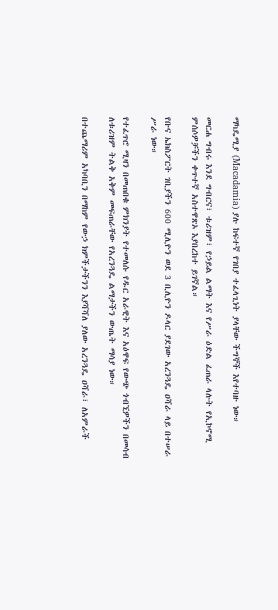ማካዴሚያ (Macadamia) ያሉ ከፍተኛ የገበያ ተፈላጊነት ያላቸው ችግኞች እየተባዙ ነው።

መርሐ ግብሩ እንደ ግብርና፣ ቱሪዝም፣ የኃይል ልማት እና የሥራ ዕድል ፈጠራ ላሉት የኢኮኖሚ ምሰሶዎቻችን ቀጥተኛ አስተዋጽኦ እያበረከተ ይገኛል።

የቡና ኤክስፖርት ገቢያችን 600 ሚሊዮን ወደ 3 ቢሊዮን ዶላር ያደገው አረንጓዴ ዐሻራ ላይ በተሠራ ሥራ ነው።

የተፈጥሮ ሚዛን በመጠበቁ ምክንያት የተመለሱ የዱር አራዊት እና አዕዋፍ የውጭ ጎብኚዎችን በመሳብ ለቱሪዝም ትልቅ አቅም መፍጠራቸው የአረንጓዴ ልማታችን ውጤት ማሳያ ነው።

በተጨማሪም አካባቢን በማከም የውኃ ክምችታችንን እያሻሻለ ያለው አረንጓዴ ዐሻራ፣ ለአምራች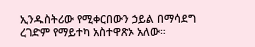ኢንዱስትሪው የሚቀርበውን ኃይል በማሳደግ ረገድም የማይተካ አስተዋጽኦ አለው።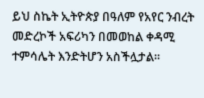ይህ ስኬት ኢትዮጵያ በዓለም የአየር ንብረት መድረኮች አፍሪካን በመወከል ቀዳሚ ተምሳሌት እንድትሆን አስችሏታል።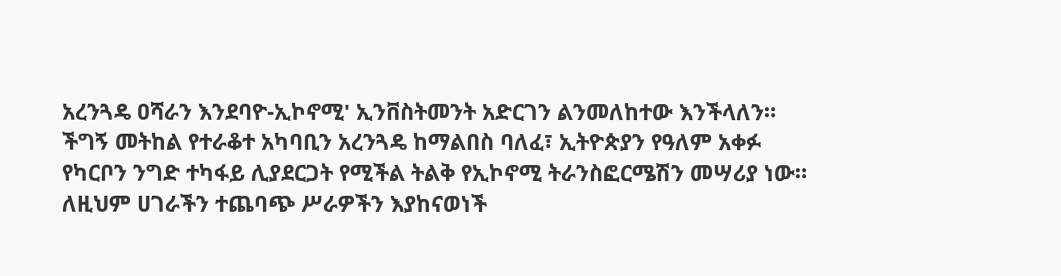አረንጓዴ ዐሻራን እንደባዮ-ኢኮኖሚ' ኢንቨስትመንት አድርገን ልንመለከተው እንችላለን። ችግኝ መትከል የተራቆተ አካባቢን አረንጓዴ ከማልበስ ባለፈ፣ ኢትዮጵያን የዓለም አቀፉ የካርቦን ንግድ ተካፋይ ሊያደርጋት የሚችል ትልቅ የኢኮኖሚ ትራንስፎርሜሽን መሣሪያ ነው። ለዚህም ሀገራችን ተጨባጭ ሥራዎችን እያከናወነች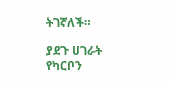ትገኛለች።

ያደጉ ሀገራት የካርቦን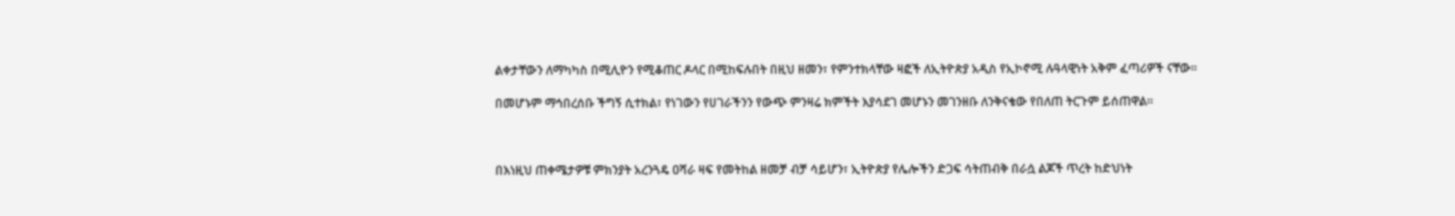ልቀታቸውን ለማካካስ በሚሊዮን የሚቆጠር ዶላር በሚከፍሉበት በዚህ ዘመን፣ የምንተክላቸው ዛፎች ለኢትዮጵያ አዲስ የኢኮኖሚ ሉዓላዊነት አቅም ፈጣሪዎች ናቸው።

በመሆኑም ማኅበረሰቡ ችግኝ ሲተክል፣ የነገውን የሀገራችንን የውጭ ምንዛሬ ክምችት እያሳደገ መሆኑን መገንዘቡ ለንቅናቄው የበለጠ ትርጉም ይሰጠዋል።



በእነዚህ ጠቀሜታዎቹ ምክንያት አረንጓዴ ዐሻራ ዛፍ የመትከል ዘመቻ ብቻ ሳይሆን፣ ኢትዮጵያ የሌሎችን ድጋፍ ሳትጠብቅ በራሷ ልጆች ጥረት ከድህነት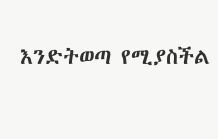እንድትወጣ የሚያስችል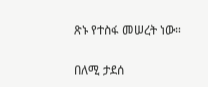ጽኑ የተስፋ መሠረት ነው።

በለሚ ታደሰ